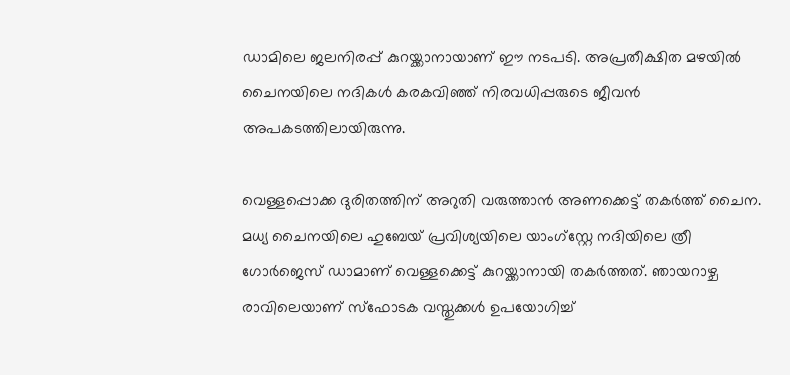ഡാമിലെ ജലനിരപ്പ് കുറയ്ക്കാനായാണ് ഈ നടപടി. അപ്രതീക്ഷിത മഴയില്‍ ചൈനയിലെ നദികള്‍ കരകവിഞ്ഞ് നിരവധിപ്പരുടെ ജീവന്‍ അപകടത്തിലായിരുന്നു.

വെള്ളപ്പൊക്ക ദുരിതത്തിന് അറുതി വരുത്താന്‍ അണക്കെട്ട് തകര്‍ത്ത് ചൈന. മധ്യ ചൈനയിലെ ഹുബേയ് പ്രവിശ്യയിലെ യാംഗ്‌സ്റ്റേ നദിയിലെ ത്രീ ഗോര്‍ജെസ് ഡാമാണ് വെള്ളക്കെട്ട് കുറയ്ക്കാനായി തകര്‍ത്തത്. ഞായറാഴ്ച രാവിലെയാണ് സ്ഫോടക വസ്തുക്കള്‍ ഉപയോഗിച്ച്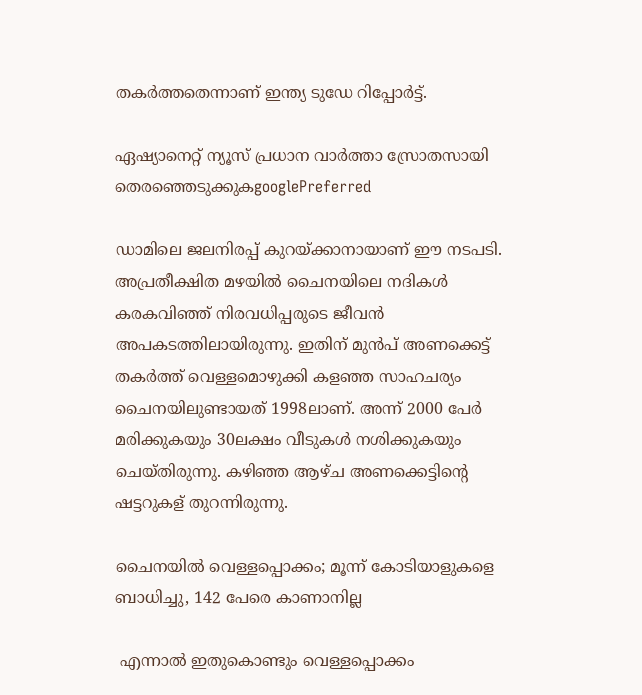തകര്‍ത്തതെന്നാണ് ഇന്ത്യ ടുഡേ റിപ്പോര്‍ട്ട്.

ഏഷ്യാനെറ്റ് ന്യൂസ് പ്രധാന വാർത്താ സ്രോതസായി തെരഞ്ഞെടുക്കുകgooglePreferred

ഡാമിലെ ജലനിരപ്പ് കുറയ്ക്കാനായാണ് ഈ നടപടി. അപ്രതീക്ഷിത മഴയില്‍ ചൈനയിലെ നദികള്‍ കരകവിഞ്ഞ് നിരവധിപ്പരുടെ ജീവന്‍ അപകടത്തിലായിരുന്നു. ഇതിന് മുന്‍പ് അണക്കെട്ട് തകര്‍ത്ത് വെള്ളമൊഴുക്കി കളഞ്ഞ സാഹചര്യം ചൈനയിലുണ്ടായത് 1998ലാണ്. അന്ന് 2000 പേര്‍ മരിക്കുകയും 30ലക്ഷം വീടുകള്‍ നശിക്കുകയും ചെയ്തിരുന്നു. കഴിഞ്ഞ ആഴ്ച അണക്കെട്ടിന്‍റെ ഷട്ടറുകള് തുറന്നിരുന്നു.

ചൈനയില്‍ വെള്ളപ്പൊക്കം; മൂന്ന് കോടിയാളുകളെ ബാധിച്ചു, 142 പേരെ കാണാനില്ല

 എന്നാല്‍ ഇതുകൊണ്ടും വെള്ളപ്പൊക്കം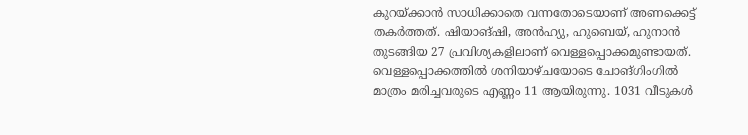കുറയ്ക്കാന്‍ സാധിക്കാതെ വന്നതോടെയാണ് അണക്കെട്ട് തകര്‍ത്തത്. ഷിയാങ്ഷി, അന്‍ഹ്യു, ഹുബെയ്, ഹുനാന്‍ തുടങ്ങിയ 27 പ്രവിശ്യകളിലാണ് വെള്ളപ്പൊക്കമുണ്ടായത്. വെള്ളപ്പൊക്കത്തില്‍ ശനിയാഴ്ചയോടെ ചോങ്ഗിംഗില്‍ മാത്രം മരിച്ചവരുടെ എണ്ണം 11 ആയിരുന്നു. 1031 വീടുകള്‍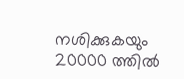നശിക്കുകയും 20000 ത്തില്‍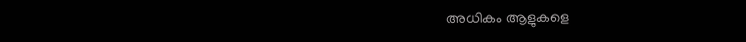അധികം ആളുകളെ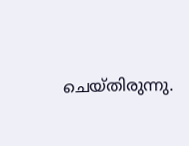ചെയ്തിരുന്നു.